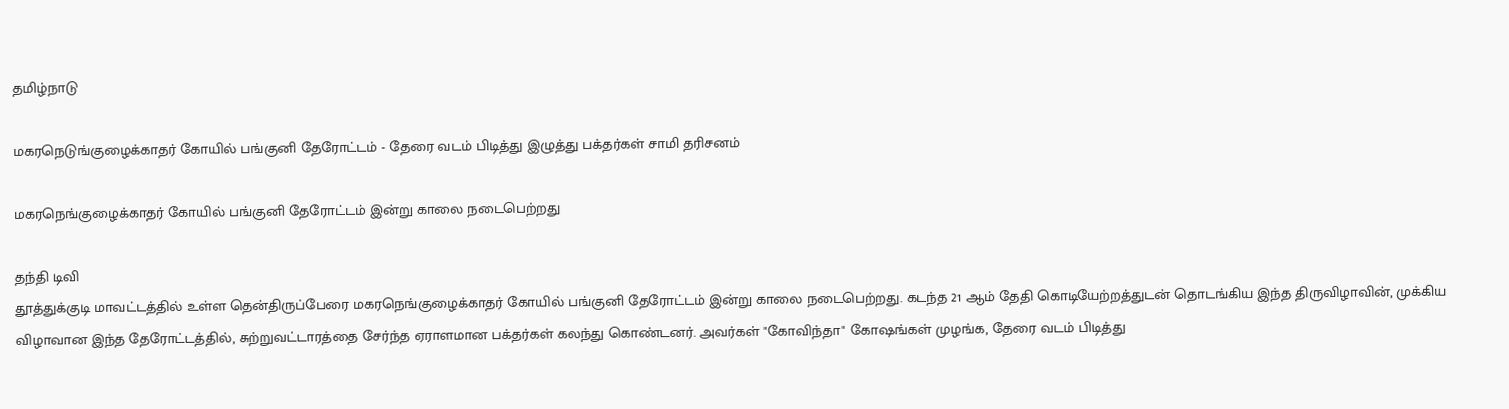தமிழ்நாடு

மகரநெடுங்குழைக்காதர் கோயில் பங்குனி தேரோட்டம் - தேரை வடம் பிடித்து இழுத்து பக்தர்கள் சாமி தரிசனம்

மகரநெங்குழைக்காதர் கோயில் பங்குனி தேரோட்டம் இன்று காலை நடைபெற்றது

தந்தி டிவி
தூத்துக்குடி மாவட்டத்தில் உள்ள தென்திருப்பேரை மகரநெங்குழைக்காதர் கோயில் பங்குனி தேரோட்டம் இன்று காலை நடைபெற்றது. கடந்த 21 ஆம் தேதி கொடியேற்றத்துடன் தொடங்கிய இந்த திருவிழாவின், முக்கிய விழாவான இந்த தேரோட்டத்தில், சுற்றுவட்டாரத்தை சேர்ந்த ஏராளமான பக்தர்கள் கலந்து கொண்டனர். அவர்கள் "கோவிந்தா" கோஷங்கள் முழங்க, தேரை வடம் பிடித்து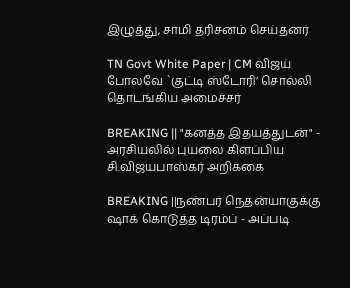இழுத்து, சாமி தரிசனம் செய்தனர்

TN Govt White Paper | CM விஜய் போலவே `குட்டி ஸ்டோரி’ சொல்லி தொடங்கிய அமைச்சர்

BREAKING || "கனத்த இதயத்துடன்" - அரசியலில் புயலை கிளப்பிய சி.விஜயபாஸ்கர் அறிக்கை

BREAKING ||நண்பர் நெதன்யாகுக்கு ஷாக் கொடுத்த டிரம்ப் - அப்படி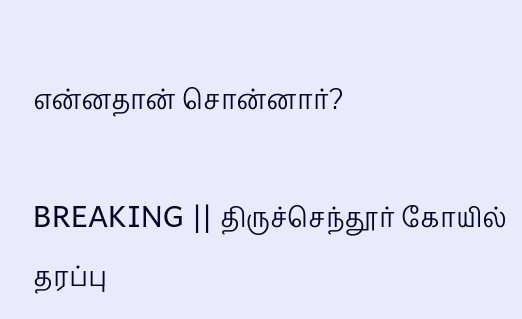என்னதான் சொன்னார்?

BREAKING || திருச்செந்தூர் கோயில் தரப்பு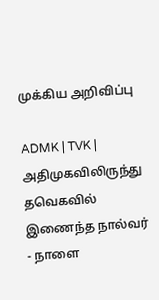முக்கிய அறிவிப்பு

ADMK | TVK | அதிமுகவிலிருந்து தவெகவில் இணைந்த நால்வர் - நாளை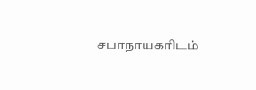சபாநாயகரிடம்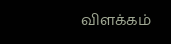விளக்கம்